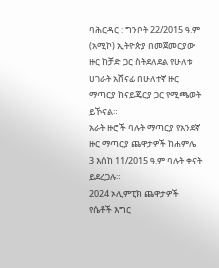ባሕርዳር : ግንቦት 22/2015 ዓ.ም (አሚኮ) ኢትዮጵያ በመጀመርያው ዙር ከቻድ ጋር ስትደለደል የሁለቱ ሀገራት አሸናፊ በሁለተኛ ዙር ማጣርያ ከናይጄርያ ጋር የሚጫወት ይኾናል።
አራት ዙሮች ባሉት ማጣርያ የአንደኛ ዙር ማጣርያ ጨዋታዎች ከሐምሌ 3 እሰከ 11/2015 ዓ.ም ባሉት ቀናት ይደረጋሉ።
2024 ኦሊምፒክ ጨዋታዎች የሴቶች እግር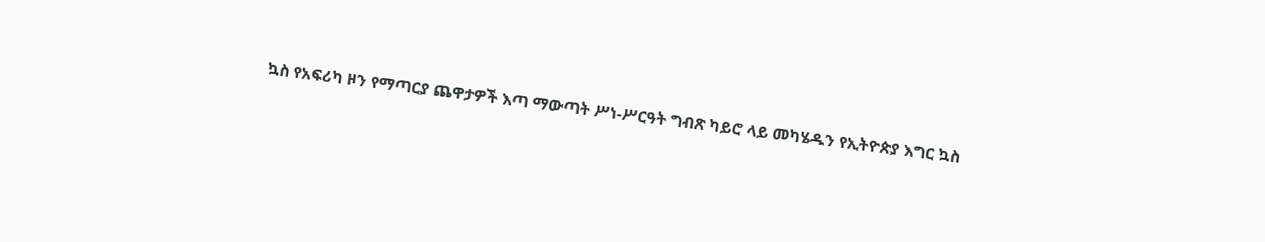ኳስ የአፍሪካ ዞን የማጣርያ ጨዋታዎች እጣ ማውጣት ሥነ-ሥርዓት ግብጽ ካይሮ ላይ መካሄዱን የኢትዮጵያ እግር ኳስ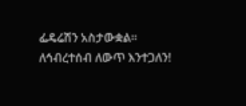ፌዴሬሽን አስታውቋል።
ለኅብረተሰብ ለውጥ እንተጋለን!